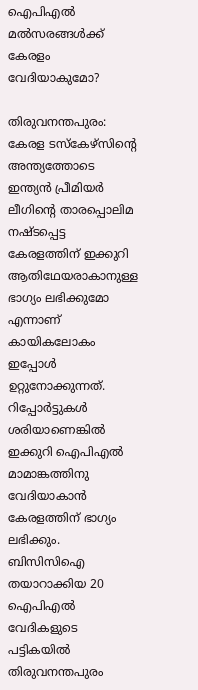ഐപിഎല്‍ മല്‍സരങ്ങള്‍ക്ക് കേരളം വേദിയാകുമോ?

തിരുവനന്തപുരം: കേരള ടസ്‌കേഴ്‌സിന്‍റെ അന്ത്യത്തോടെ ഇന്ത്യന്‍ പ്രീമിയര്‍ ലീഗിന്‍റെ താരപ്പൊലിമ നഷ്ടപ്പെട്ട കേരളത്തിന് ഇക്കുറി ആതിഥേയരാകാനുള്ള ഭാഗ്യം ലഭിക്കുമോ എന്നാണ് കായികലോകം ഇപ്പോള്‍ ഉറ്റുനോക്കുന്നത്. റിപ്പോര്‍ട്ടുകള്‍ ശരിയാണെങ്കില്‍ ഇക്കുറി ഐപിഎല്‍ മാമാങ്കത്തിനു വേദിയാകാന്‍ കേരളത്തിന് ഭാഗ്യം ലഭിക്കും. ബിസിസിഐ തയാറാക്കിയ 20 ഐപിഎല്‍ വേദികളുടെ പട്ടികയില്‍ തിരുവനന്തപുരം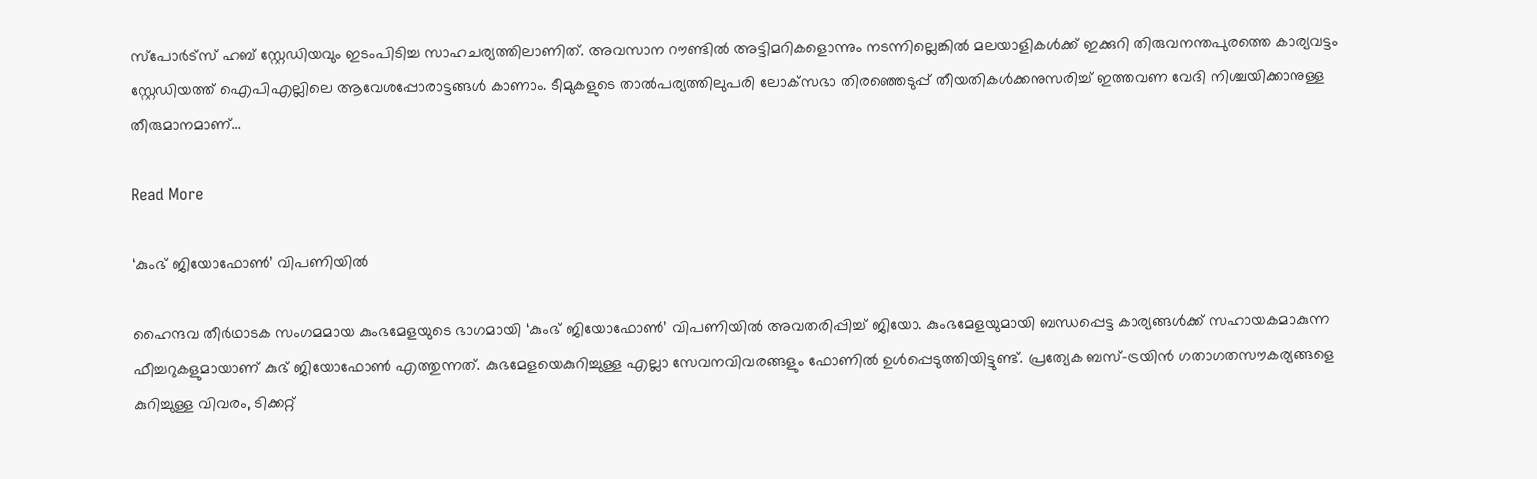സ്‌പോര്‍ട്‌സ് ഹബ് സ്റ്റേഡിയവും ഇടംപിടിച്ച സാഹചര്യത്തിലാണിത്. അവസാന റൗണ്ടില്‍ അട്ടിമറികളൊന്നും നടന്നില്ലെങ്കില്‍ മലയാളികള്‍ക്ക് ഇക്കുറി തിരുവനന്തപുരത്തെ കാര്യവട്ടം സ്റ്റേഡിയത്ത് ഐപിഎല്ലിലെ ആവേശപ്പോരാട്ടങ്ങള്‍ കാണാം. ടീമുകളുടെ താല്‍പര്യത്തിലുപരി ലോക്‌സഭാ തിരഞ്ഞെടുപ്പ് തീയതികള്‍ക്കനുസരിച്ച് ഇത്തവണ വേദി നിശ്ചയിക്കാനുള്ള തീരുമാനമാണ്…

Read More

‘കുംഭ് ജിയോഫോണ്‍’ വിപണിയില്‍

ഹൈന്ദവ തീര്‍ഥാടക സംഗമമായ കുംഭമേളയുടെ ഭാഗമായി ‘കുംഭ് ജിയോഫോണ്‍’ വിപണിയില്‍ അവതരിപ്പിച്ച് ജിയോ. കുംഭമേളയുമായി ബന്ധപ്പെട്ട കാര്യങ്ങള്‍ക്ക് സഹായകമാകുന്ന ഫീച്ചറുകളുമായാണ് കുഭ് ജിയോഫോണ്‍ എത്തുന്നത്. കുഭമേളയെകുറിച്ചുള്ള എല്ലാ സേവനവിവരങ്ങളും ഫോണില്‍ ഉള്‍പ്പെടുത്തിയിട്ടുണ്ട്. പ്രത്യേക ബസ്-ട്രയിന്‍ ഗതാഗതസൗകര്യങ്ങളെ കുറിച്ചുള്ള വിവരം, ടിക്കറ്റ്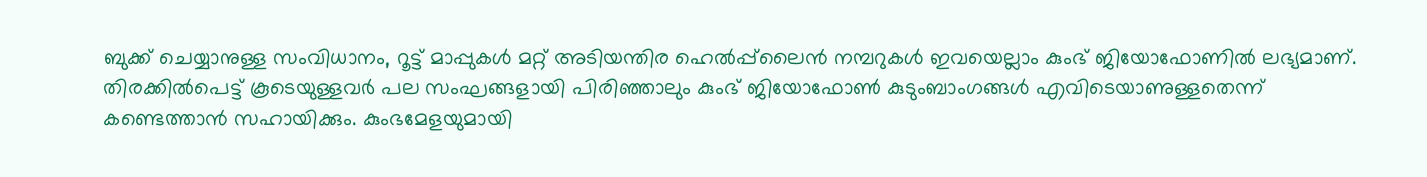ബുക്ക് ചെയ്യാനുള്ള സംവിധാനം, റൂട്ട് മാപ്പുകള്‍ മറ്റ് അടിയന്തിര ഹെല്‍പ്പ്‌ലൈന്‍ നമ്പറുകള്‍ ഇവയെല്ലാം കുംഭ് ജിയോഫോണില്‍ ലഭ്യമാണ്. തിരക്കില്‍പെട്ട് കൂടെയുള്ളവര്‍ പല സംഘങ്ങളായി പിരിഞ്ഞാലും കുംഭ് ജിയോഫോണ്‍ കുടുംബാംഗങ്ങള്‍ എവിടെയാണുള്ളതെന്ന് കണ്ടെത്താന്‍ സഹായിക്കും. കുംഭമേളയുമായി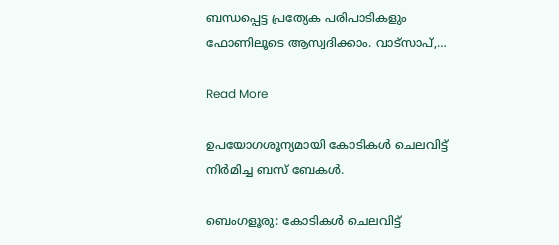ബന്ധപ്പെട്ട പ്രത്യേക പരിപാടികളും ഫോണിലൂടെ ആസ്വദിക്കാം. വാട്‌സാപ്,…

Read More

ഉപയോഗശൂന്യമായി കോടികൾ ചെലവിട്ട് നിർമിച്ച ബസ് ബേകൾ.

ബെംഗളൂരു: കോടികൾ ചെലവിട്ട്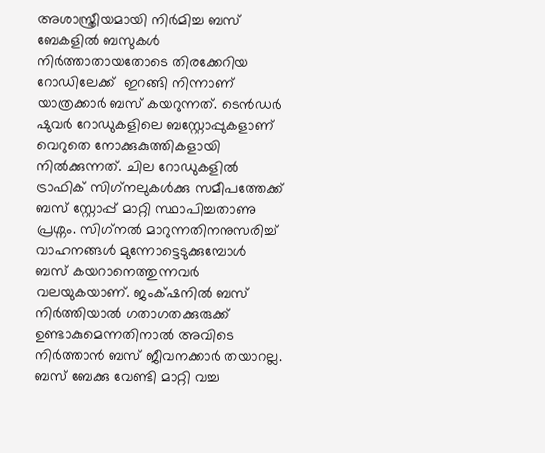അശാസ്ത്രീയമായി നിർമിച്ച ബസ് ബേകളിൽ ബസുകൾ നിർത്താതായതോടെ തിരക്കേറിയ റോഡിലേക്ക്  ഇറങ്ങി നിന്നാണ് യാത്രക്കാർ ബസ് കയറുന്നത്. ടെൻഡർ ഷുവർ റോഡുകളിലെ ബസ്റ്റോപ്പുകളാണ് വെറുതെ നോക്കുകുത്തികളായി നിൽക്കുന്നത്. ചില റോഡുകളിൽ ട്രാഫിക് സിഗ്‌നലുകൾക്കു സമീപത്തേക്ക് ബസ് സ്റ്റോപ്പ് മാറ്റി സ്ഥാപിച്ചതാണു പ്രശ്നം. സിഗ്‌നൽ മാറുന്നതിനനുസരിച്ച് വാഹനങ്ങൾ മുന്നോട്ടെടുക്കുമ്പോൾ  ബസ് കയറാനെത്തുന്നവർ വലയുകയാണ്. ജംക്‌ഷനിൽ ബസ് നിർത്തിയാൽ ഗതാഗതക്കുരുക്ക് ഉണ്ടാകുമെന്നതിനാൽ അവിടെ നിർത്താൻ ബസ് ജീവനക്കാർ തയാറല്ല. ബസ് ബേക്കു വേണ്ടി മാറ്റി വച്ച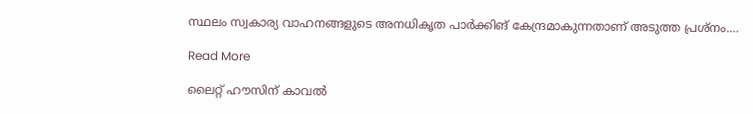സ്ഥലം സ്വകാര്യ വാഹനങ്ങളുടെ അനധികൃത പാർക്കിങ് കേന്ദ്രമാകുന്നതാണ് അടുത്ത പ്രശ്നം.…

Read More

ലൈറ്റ് ഹൗസിന് കാവല്‍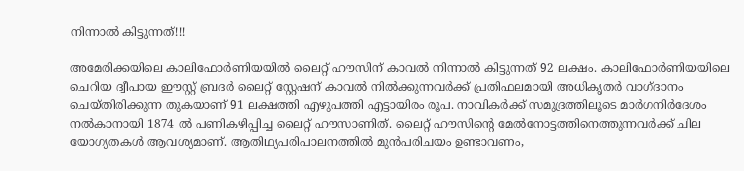നിന്നാല്‍ കിട്ടുന്നത്!!!

അമേരിക്കയിലെ കാലിഫോര്‍ണിയയില്‍ ലൈറ്റ് ഹൗസിന് കാവല്‍ നിന്നാല്‍ കിട്ടുന്നത് 92 ലക്ഷം. കാലിഫോര്‍ണിയയിലെ ചെറിയ ദ്വീപായ ഈസ്റ്റ് ബ്രദര്‍ ലൈറ്റ് സ്റ്റേഷന് കാവല്‍ നില്‍ക്കുന്നവര്‍ക്ക് പ്രതിഫലമായി അധികൃതര്‍ വാഗ്ദാനം ചെയ്തിരിക്കുന്ന തുകയാണ് 91 ലക്ഷത്തി എഴുപത്തി എട്ടായിരം രൂപ. നാവികര്‍ക്ക് സമുദ്രത്തിലൂടെ മാര്‍ഗനിര്‍ദേശം നല്‍കാനായി 1874 ല്‍ പണികഴിപ്പിച്ച ലൈറ്റ് ഹൗസാണിത്. ലൈറ്റ് ഹൗസിന്‍റെ മേല്‍നോട്ടത്തിനെത്തുന്നവര്‍ക്ക് ചില യോഗ്യതകള്‍ ആവശ്യമാണ്. ആതിഥ്യപരിപാലനത്തില്‍ മുന്‍പരിചയം ഉണ്ടാവണം,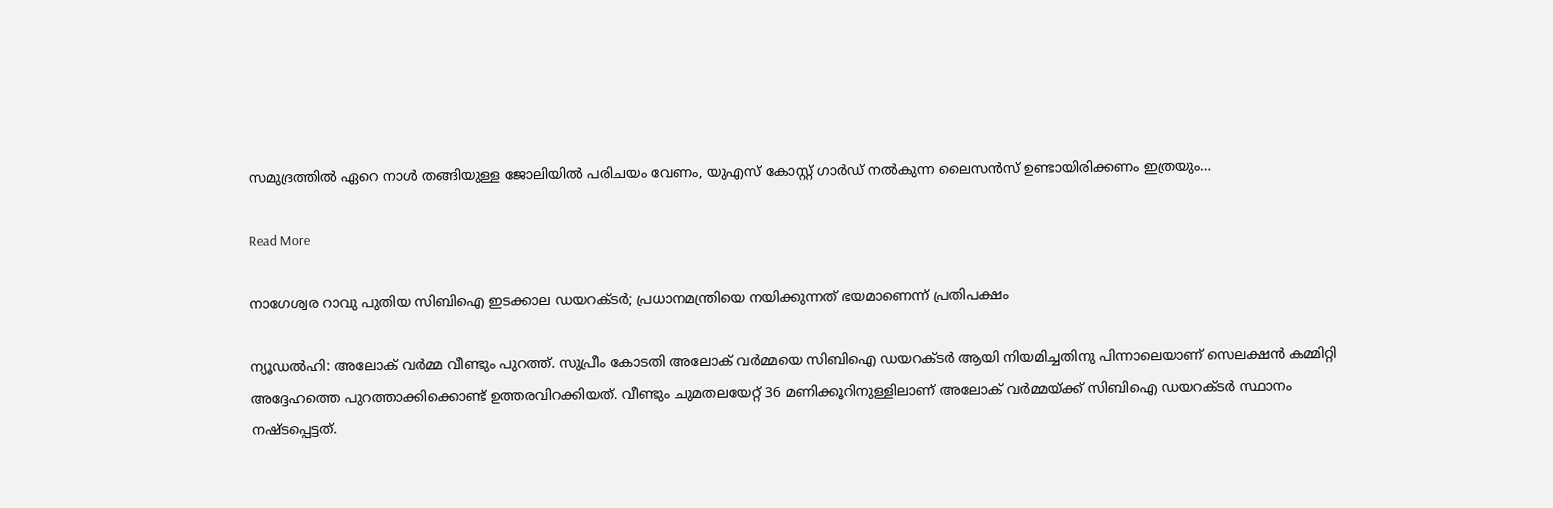സമുദ്രത്തില്‍ ഏറെ നാള്‍ തങ്ങിയുള്ള ജോലിയില്‍ പരിചയം വേണം, യുഎസ് കോസ്റ്റ് ഗാര്‍ഡ് നല്‍കുന്ന ലൈസന്‍സ് ഉണ്ടായിരിക്കണം ഇത്രയും…

Read More

നാഗേശ്വര റാവു പുതിയ സിബിഐ ഇടക്കാല ഡയറക്ടര്‍; പ്രധാനമന്ത്രിയെ നയിക്കുന്നത് ഭയമാണെന്ന് പ്രതിപക്ഷം

ന്യൂഡല്‍ഹി: അലോക് വര്‍മ്മ വീണ്ടും പുറത്ത്. സുപ്രീം കോടതി അലോക് വര്‍മ്മയെ സിബിഐ ഡയറക്ടര്‍ ആയി നിയമിച്ചതിനു പിന്നാലെയാണ് സെലക്ഷന്‍ കമ്മിറ്റി അദ്ദേഹത്തെ പുറത്താക്കിക്കൊണ്ട് ഉത്തരവിറക്കിയത്. വീണ്ടും ചുമതലയേറ്റ് 36 മണിക്കൂറിനുള്ളിലാണ് അലോക് വര്‍മ്മയ്ക്ക് സിബിഐ ഡയറക്ടര്‍ സ്ഥാനം നഷ്ടപ്പെട്ടത്.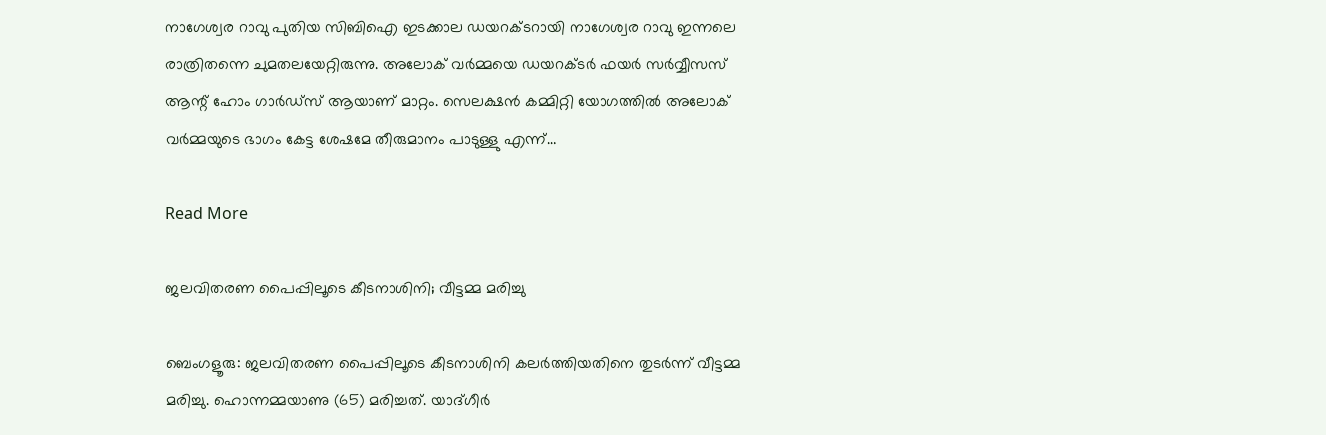നാഗേശ്വര റാവു പുതിയ സിബിഐ ഇടക്കാല ഡയറക്ടറായി നാഗേശ്വര റാവു ഇന്നലെ രാത്രിതന്നെ ചുമതലയേറ്റിരുന്നു. അലോക് വര്‍മ്മയെ ഡയറക്ടര്‍ ഫയര്‍ സര്‍വ്വീസസ് ആന്റ് ഹോം ഗാര്‍ഡ്‌സ് ആയാണ് മാറ്റം. സെലക്ഷന്‍ കമ്മിറ്റി യോഗത്തില്‍ അലോക് വര്‍മ്മയുടെ ഭാഗം കേട്ട ശേഷമേ തീരുമാനം പാടുള്ളു എന്ന്…

Read More

ജലവിതരണ പൈപ്പിലൂടെ കീടനാശിനി; വീട്ടമ്മ മരിച്ചു

ബെംഗളൂരു: ജലവിതരണ പൈപ്പിലൂടെ കീടനാശിനി കലർത്തിയതിനെ തുടർന്ന് വീട്ടമ്മ മരിച്ചു. ഹൊന്നമ്മയാണു (65) മരിച്ചത്. യാദ്ഗീർ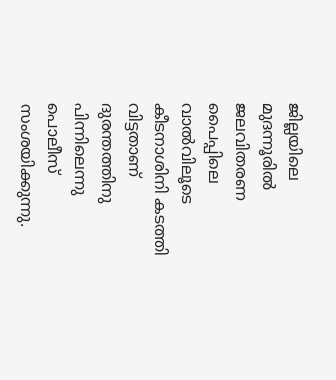ജില്ലയിലെ മുദന്നൂരിൽ ജലവിതരണ പൈപ്പിലെ വാൽവിലൂടെ കീടനാശിനി കടത്തി വിട്ടതാണ് ദുരന്തത്തിനു പിന്നിലെന്നു പൊലീസ് സംശയിക്കുന്നു.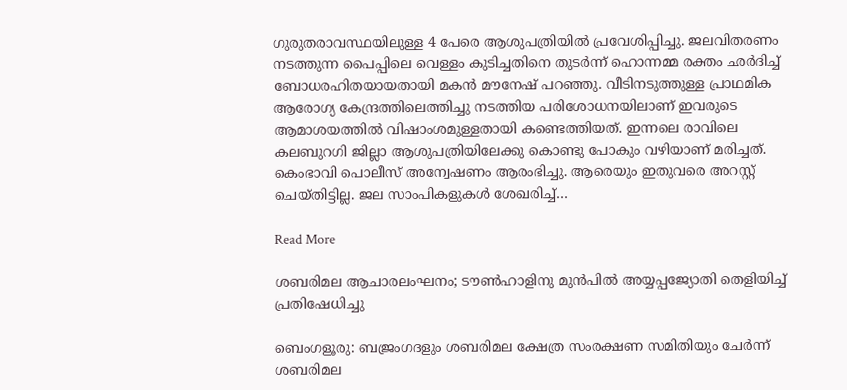ഗുരുതരാവസ്ഥയിലുള്ള 4 പേരെ ആശുപത്രിയിൽ പ്രവേശിപ്പിച്ചു. ജലവിതരണം നടത്തുന്ന പൈപ്പിലെ വെള്ളം കുടിച്ചതിനെ തുടർന്ന് ഹൊന്നമ്മ രക്തം ഛർദിച്ച് ബോധരഹിതയായതായി മകൻ മൗനേഷ് പറഞ്ഞു. വീടിനടുത്തുള്ള പ്രാഥമിക ആരോഗ്യ കേന്ദ്രത്തിലെത്തിച്ചു നടത്തിയ പരിശോധനയിലാണ് ഇവരുടെ ആമാശയത്തിൽ വിഷാംശമുള്ളതായി കണ്ടെത്തിയത്. ഇന്നലെ രാവിലെ കലബുറഗി ജില്ലാ ആശുപത്രിയിലേക്കു കൊണ്ടു പോകും വഴിയാണ് മരിച്ചത്. കെംഭാവി പൊലീസ് അന്വേഷണം ആരംഭിച്ചു. ആരെയും ഇതുവരെ അറസ്റ്റ് ചെയ്തിട്ടില്ല. ജല സാംപികളുകൾ ശേഖരിച്ച്…

Read More

ശബരിമല ആചാരലംഘനം; ടൗൺഹാളിനു മുൻപിൽ അയ്യപ്പജ്യോതി തെളിയിച്ച് പ്രതിഷേധിച്ചു

ബെംഗളൂരു: ബജ്രംഗദളും ശബരിമല ക്ഷേത്ര സംരക്ഷണ സമിതിയും ചേർന്ന് ശബരിമല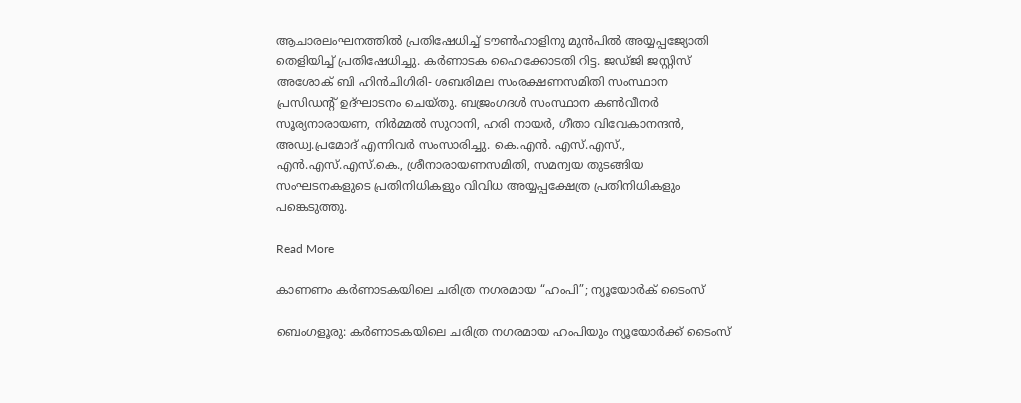ആചാരലംഘനത്തിൽ പ്രതിഷേധിച്ച് ടൗൺഹാളിനു മുൻപിൽ അയ്യപ്പജ്യോതി തെളിയിച്ച് പ്രതിഷേധിച്ചു. കർണാടക ഹൈക്കോടതി റിട്ട. ജഡ്ജി ജസ്റ്റിസ് അശോക് ബി ഹിൻചിഗിരി- ശബരിമല സംരക്ഷണസമിതി സംസ്ഥാന പ്രസിഡന്റ് ഉദ്ഘാടനം ചെയ്തു. ബജ്രംഗദൾ സംസ്ഥാന കൺവീനർ സൂര്യനാരായണ, നിർമ്മൽ സുറാനി, ഹരി നായർ, ഗീതാ വിവേകാനന്ദൻ, അഡ്വ.പ്രമോദ് എന്നിവർ സംസാരിച്ചു. കെ.എൻ. എസ്.എസ്., എൻ.എസ്.എസ്.കെ., ശ്രീനാരായണസമിതി, സമന്വയ തുടങ്ങിയ സംഘടനകളുടെ പ്രതിനിധികളും വിവിധ അയ്യപ്പക്ഷേത്ര പ്രതിനിധികളും പങ്കെടുത്തു.

Read More

കാണണം കർണാടകയിലെ ചരിത്ര നഗരമായ “ഹംപി”; ന്യൂയോർക് ടൈംസ്

ബെംഗളൂരു: കർണാടകയിലെ ചരിത്ര നഗരമായ ഹംപിയും ന്യൂയോർക്ക് ടൈംസ്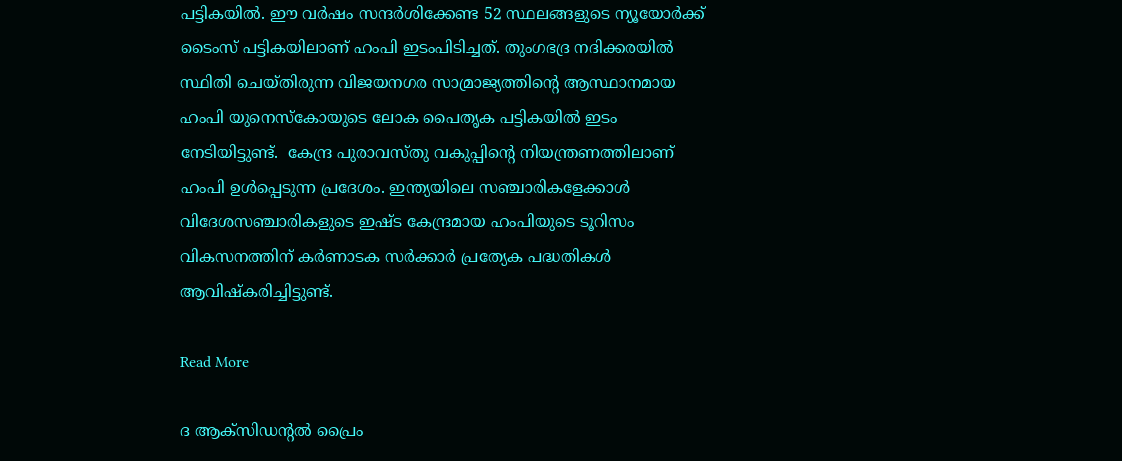പട്ടികയിൽ. ഈ വർഷം സന്ദർശിക്കേണ്ട 52 സ്ഥലങ്ങളുടെ ന്യൂയോർക്ക് ടൈംസ് പട്ടികയിലാണ് ഹംപി ഇടംപിടിച്ചത്. തുംഗഭദ്ര നദിക്കരയിൽ സ്ഥിതി ചെയ്തിരുന്ന വിജയനഗര സാമ്രാജ്യത്തിന്റെ ആസ്ഥാനമായ ഹംപി യുനെസ്കോയുടെ ലോക പൈതൃക പട്ടികയിൽ ഇടം നേടിയിട്ടുണ്ട്.  കേന്ദ്ര പുരാവസ്തു വകുപ്പിന്റെ നിയന്ത്രണത്തിലാണ് ഹംപി ഉൾപ്പെടുന്ന പ്രദേശം. ഇന്ത്യയിലെ സ‍ഞ്ചാരികളേക്കാൾ വിദേശസഞ്ചാരികളുടെ ഇഷ്ട കേന്ദ്രമായ ഹംപിയുടെ ടൂറിസം വികസനത്തിന് കർണാടക സർക്കാർ പ്രത്യേക പദ്ധതികൾ ആവിഷ്കരിച്ചിട്ടുണ്ട്.

Read More

ദ ആക്സിഡന്റല്‍ പ്രൈം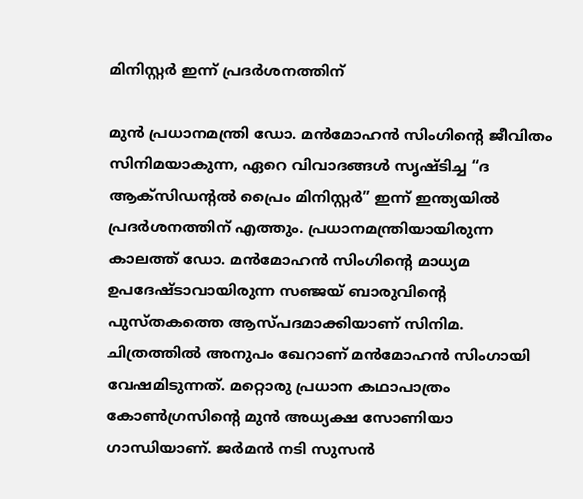മിനിസ്റ്റര്‍ ഇന്ന് പ്രദര്‍ശനത്തിന്

മുന്‍ പ്രധാനമന്ത്രി ഡോ. മന്‍മോഹന്‍ സിംഗിന്റെ ജീവിതം സിനിമയാകുന്ന, ഏറെ വിവാദങ്ങള്‍ സൃഷ്ടിച്ച “ദ ആക്സിഡന്റല്‍ പ്രൈം മിനിസ്റ്റര്‍” ഇന്ന് ഇന്ത്യയില്‍ പ്രദര്‍ശനത്തിന് എത്തും. പ്രധാനമന്ത്രിയായിരുന്ന കാലത്ത് ഡോ. മന്‍മോഹന്‍ സിംഗിന്റെ മാധ്യമ ഉപദേഷ്ടാവായിരുന്ന സഞ്ജയ് ബാരുവിന്റെ പുസ്തകത്തെ ആസ്പദമാക്കിയാണ് സിനിമ. ചിത്രത്തില്‍ അനുപം ഖേറാണ് മന്‍മോഹന്‍ സിംഗായി വേഷമിടുന്നത്. മറ്റൊരു പ്രധാന കഥാപാത്രം കോണ്‍ഗ്രസിന്റെ മുന്‍ അധ്യക്ഷ സോണിയാ ഗാന്ധിയാണ്. ജര്‍മന്‍ നടി സുസന്‍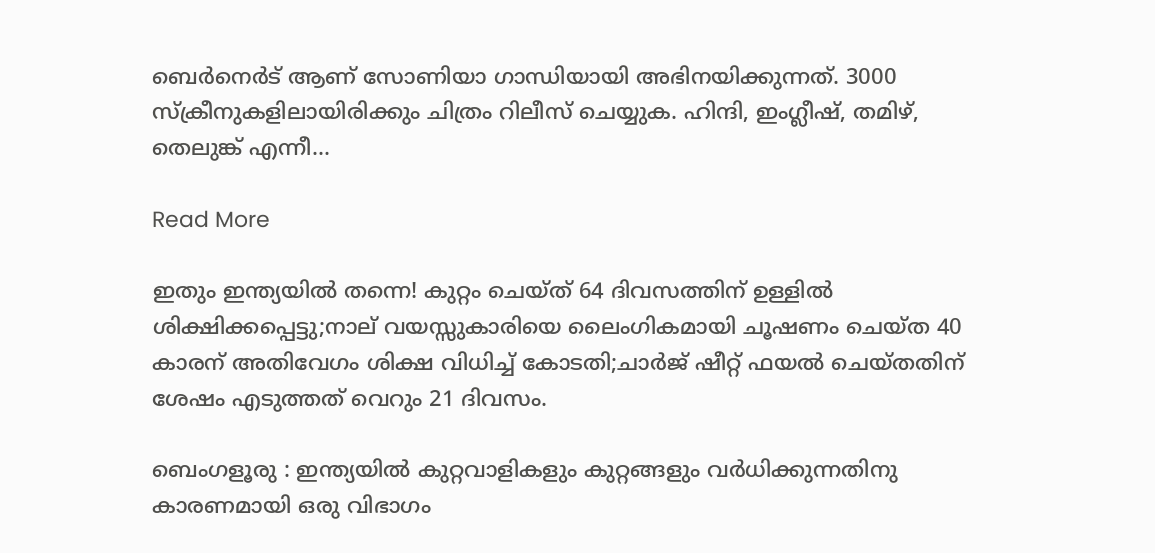ബെര്‍നെര്‍ട് ആണ് സോണിയാ ഗാന്ധിയായി അഭിനയിക്കുന്നത്. 3000 സ്‌ക്രീനുകളിലായിരിക്കും ചിത്രം റിലീസ് ചെയ്യുക. ഹിന്ദി, ഇംഗ്ലീഷ്, തമിഴ്, തെലുങ്ക് എന്നീ…

Read More

ഇതും ഇന്ത്യയില്‍ തന്നെ! കുറ്റം ചെയ്ത് 64 ദിവസത്തിന് ഉള്ളില്‍ ശിക്ഷിക്കപ്പെട്ടു;നാല് വയസ്സുകാരിയെ ലൈംഗികമായി ചൂഷണം ചെയ്ത 40 കാരന് അതിവേഗം ശിക്ഷ വിധിച്ച് കോടതി;ചാര്‍ജ് ഷീറ്റ് ഫയല്‍ ചെയ്തതിന് ശേഷം എടുത്തത്‌ വെറും 21 ദിവസം.

ബെംഗളൂരു : ഇന്ത്യയില്‍ കുറ്റവാളികളും കുറ്റങ്ങളും വര്‍ധിക്കുന്നതിനു കാരണമായി ഒരു വിഭാഗം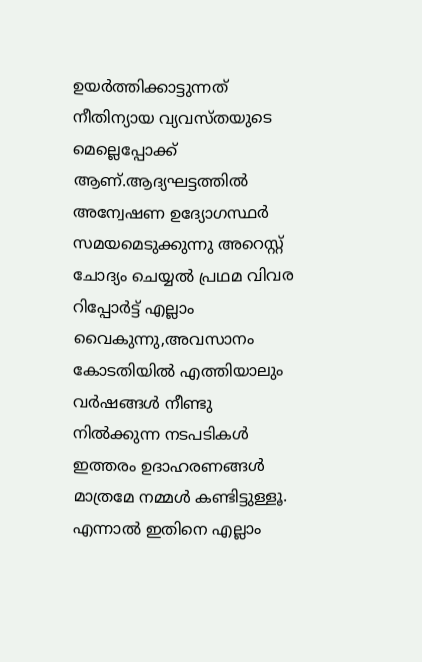ഉയര്‍ത്തിക്കാട്ടുന്നത് നീതിന്യായ വ്യവസ്തയുടെ മെല്ലെപ്പോക്ക് ആണ്.ആദ്യഘട്ടത്തില്‍ അന്വേഷണ ഉദ്യോഗസ്ഥര്‍ സമയമെടുക്കുന്നു അറെസ്റ്റ്‌ ചോദ്യം ചെയ്യല്‍ പ്രഥമ വിവര റിപ്പോര്‍ട്ട് എല്ലാം വൈകുന്നു,അവസാനം കോടതിയില്‍ എത്തിയാലും വര്‍ഷങ്ങള്‍ നീണ്ടു നില്‍ക്കുന്ന നടപടികള്‍ ഇത്തരം ഉദാഹരണങ്ങള്‍ മാത്രമേ നമ്മള്‍ കണ്ടിട്ടുള്ളൂ. എന്നാല്‍ ഇതിനെ എല്ലാം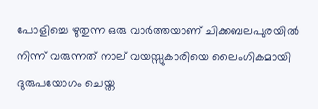പോളിച്ചെ ഴുതുന്ന ഒരു വാര്‍ത്തയാണ് ചിക്കബലപുരയില്‍ നിന്ന് വരുന്നത് നാല് വയസ്സുകാരിയെ ലൈംഗികമായി ദുരുപയോഗം ചെയ്ത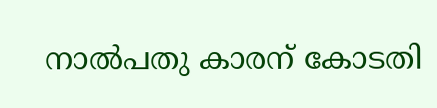നാല്‍പതു കാരന് കോടതി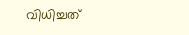വിധിച്ചത്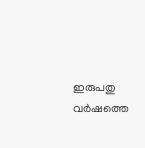ഇരുപതു വര്‍ഷത്തെ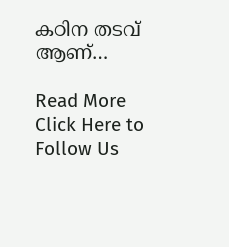കഠിന തടവ്‌ ആണ്…

Read More
Click Here to Follow Us